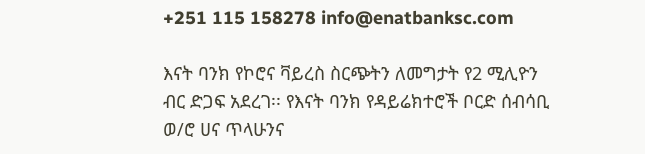+251 115 158278 info@enatbanksc.com

እናት ባንክ የኮሮና ቫይረስ ስርጭትን ለመግታት የ2 ሚሊዮን ብር ድጋፍ አደረገ፡፡ የእናት ባንክ የዳይሬክተሮች ቦርድ ሰብሳቢ ወ/ሮ ሀና ጥላሁንና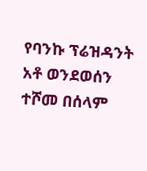የባንኩ ፕሬዝዳንት አቶ ወንደወሰን ተሾመ በሰላም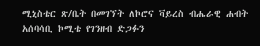ሚኒስቴር ጽ/ቤት በመገኘት ለኮሮና ቫይረስ ብሔራዊ ሐብት አሰባሳቢ ኮሚቴ የገንዘብ ድጋፉን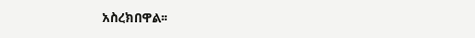አስረክበዋል፡፡